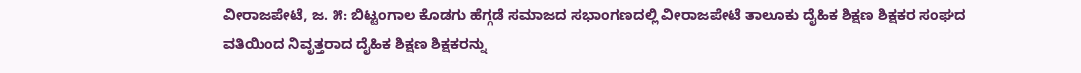ವೀರಾಜಪೇಟೆ, ಜ. ೫: ಬಿಟ್ಟಂಗಾಲ ಕೊಡಗು ಹೆಗ್ಗಡೆ ಸಮಾಜದ ಸಭಾಂಗಣದಲ್ಲಿ ವೀರಾಜಪೇಟೆ ತಾಲೂಕು ದೈಹಿಕ ಶಿಕ್ಷಣ ಶಿಕ್ಷಕರ ಸಂಘದ ವತಿಯಿಂದ ನಿವೃತ್ತರಾದ ದೈಹಿಕ ಶಿಕ್ಷಣ ಶಿಕ್ಷಕರನ್ನು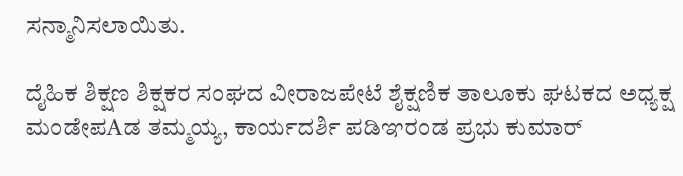ಸನ್ಮಾನಿಸಲಾಯಿತು.

ದೈಹಿಕ ಶಿಕ್ಷಣ ಶಿಕ್ಷಕರ ಸಂಘದ ವೀರಾಜಪೇಟೆ ಶೈಕ್ಷಣಿಕ ತಾಲೂಕು ಘಟಕದ ಅಧ್ಯಕ್ಷ ಮಂಡೇಪAಡ ತಮ್ಮಯ್ಯ, ಕಾರ್ಯದರ್ಶಿ ಪಡಿಞರಂಡ ಪ್ರಭು ಕುಮಾರ್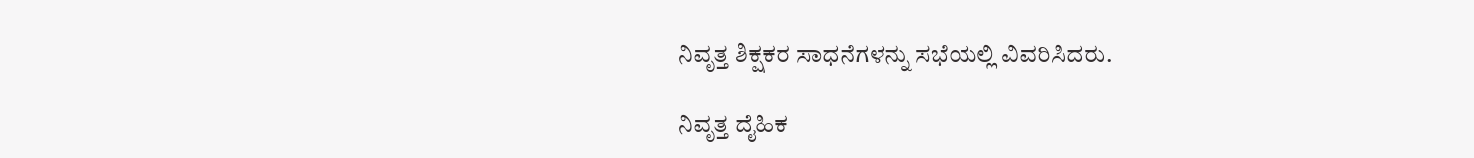ನಿವೃತ್ತ ಶಿಕ್ಷಕರ ಸಾಧನೆಗಳನ್ನು ಸಭೆಯಲ್ಲಿ ವಿವರಿಸಿದರು.

ನಿವೃತ್ತ ದೈಹಿಕ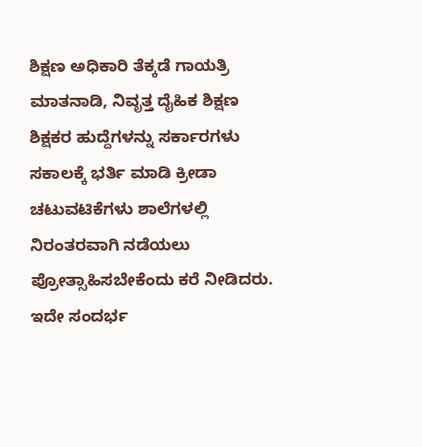ಶಿಕ್ಷಣ ಅಧಿಕಾರಿ ತೆಕ್ಕಡೆ ಗಾಯತ್ರಿ ಮಾತನಾಡಿ, ನಿವೃತ್ತ ದೈಹಿಕ ಶಿಕ್ಷಣ ಶಿಕ್ಷಕರ ಹುದ್ದೆಗಳನ್ನು ಸರ್ಕಾರಗಳು ಸಕಾಲಕ್ಕೆ ಭರ್ತಿ ಮಾಡಿ ಕ್ರೀಡಾ ಚಟುವಟಿಕೆಗಳು ಶಾಲೆಗಳಲ್ಲಿ ನಿರಂತರವಾಗಿ ನಡೆಯಲು ಪ್ರೋತ್ಸಾಹಿಸಬೇಕೆಂದು ಕರೆ ನೀಡಿದರು. ಇದೇ ಸಂದರ್ಭ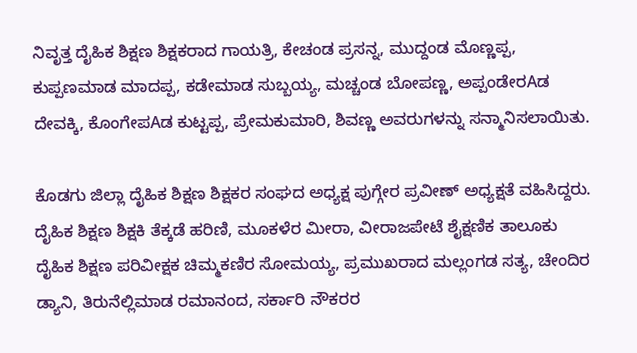ನಿವೃತ್ತ ದೈಹಿಕ ಶಿಕ್ಷಣ ಶಿಕ್ಷಕರಾದ ಗಾಯತ್ರಿ, ಕೇಚಂಡ ಪ್ರಸನ್ನ, ಮುದ್ದಂಡ ಮೊಣ್ಣಪ್ಪ, ಕುಪ್ಪಣಮಾಡ ಮಾದಪ್ಪ, ಕಡೇಮಾಡ ಸುಬ್ಬಯ್ಯ, ಮಚ್ಚಂಡ ಬೋಪಣ್ಣ, ಅಪ್ಪಂಡೇರAಡ ದೇವಕ್ಕಿ, ಕೊಂಗೇಪAಡ ಕುಟ್ಟಪ್ಪ, ಪ್ರೇಮಕುಮಾರಿ, ಶಿವಣ್ಣ ಅವರುಗಳನ್ನು ಸನ್ಮಾನಿಸಲಾಯಿತು.

ಕೊಡಗು ಜಿಲ್ಲಾ ದೈಹಿಕ ಶಿಕ್ಷಣ ಶಿಕ್ಷಕರ ಸಂಘದ ಅಧ್ಯಕ್ಷ ಪುಗ್ಗೇರ ಪ್ರವೀಣ್ ಅಧ್ಯಕ್ಷತೆ ವಹಿಸಿದ್ದರು. ದೈಹಿಕ ಶಿಕ್ಷಣ ಶಿಕ್ಷಕಿ ತೆಕ್ಕಡೆ ಹರಿಣಿ, ಮೂಕಳೆರ ಮೀರಾ, ವೀರಾಜಪೇಟೆ ಶೈಕ್ಷಣಿಕ ತಾಲೂಕು ದೈಹಿಕ ಶಿಕ್ಷಣ ಪರಿವೀಕ್ಷಕ ಚಿಮ್ಮಕಣಿರ ಸೋಮಯ್ಯ, ಪ್ರಮುಖರಾದ ಮಲ್ಲಂಗಡ ಸತ್ಯ, ಚೇಂದಿರ ಡ್ಯಾನಿ, ತಿರುನೆಲ್ಲಿಮಾಡ ರಮಾನಂದ, ಸರ್ಕಾರಿ ನೌಕರರ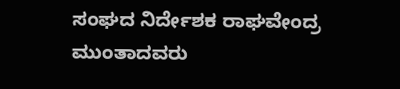ಸಂಘದ ನಿರ್ದೇಶಕ ರಾಘವೇಂದ್ರ ಮುಂತಾದವರು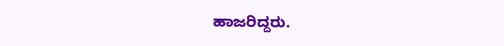ಹಾಜರಿದ್ದರು.